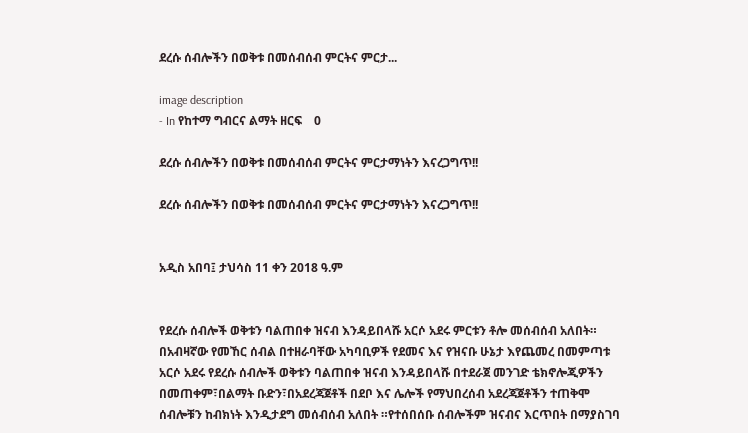ደረሱ ሰብሎችን በወቅቱ በመሰብሰብ ምርትና ምርታ...

image description
- In የከተማ ግብርና ልማት ዘርፍ    0

ደረሱ ሰብሎችን በወቅቱ በመሰብሰብ ምርትና ምርታማነትን እናረጋግጥ!!

ደረሱ ሰብሎችን በወቅቱ በመሰብሰብ ምርትና ምርታማነትን እናረጋግጥ!!


አዲስ አበባ፤ ታህሳስ 11 ቀን 2018 ዓ.ም


የደረሱ ሰብሎች ወቅቱን ባልጠበቀ ዝናብ እንዳይበላሹ አርሶ አደሩ ምርቱን ቶሎ መሰብሰብ አለበት። በአብዛኛው የመኸር ሰብል በተዘራባቸው አካባቢዎች የደመና እና የዝናቡ ሁኔታ እየጨመረ በመምጣቱ አርሶ አደሩ የደረሱ ሰብሎች ወቅቱን ባልጠበቀ ዝናብ እንዳይበላሹ በተደራጀ መንገድ ቴክኖሎጂዎችን በመጠቀም፣በልማት ቡድን፣በአደረጃጀቶች በደቦ እና ሌሎች የማህበረሰብ አደረጃጀቶችን ተጠቅሞ ሰብሎቹን ከብክነት እንዲታደግ መሰብሰብ አለበት ።የተሰበሰቡ ሰብሎችም ዝናብና እርጥበት በማያስገባ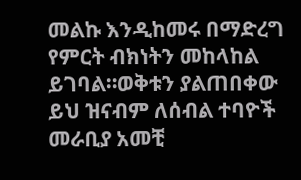መልኩ እንዲከመሩ በማድረግ የምርት ብክነትን መከላከል ይገባል።ወቅቱን ያልጠበቀው ይህ ዝናብም ለሰብል ተባዮች መራቢያ አመቺ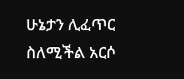ሁኔታን ሊፈጥር ስለሚችል አርሶ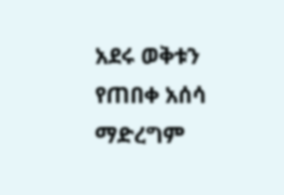አደሩ ወቅቱን የጠበቀ አሰሳ ማድረግም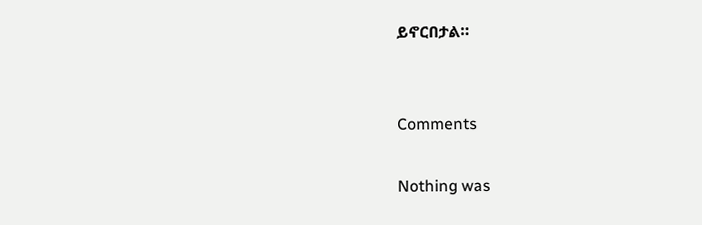ይኖርበታል።


Comments

Nothing was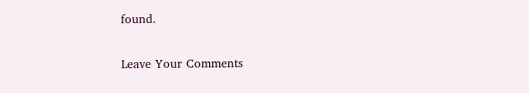found.

Leave Your Comments